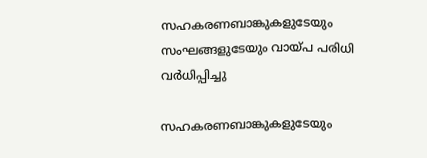സഹകരണബാങ്കുകളുടേയും സംഘങ്ങളുടേയും വായ്പ പരിധി വര്‍ധിപ്പിച്ചു

സഹകരണബാങ്കുകളുടേയും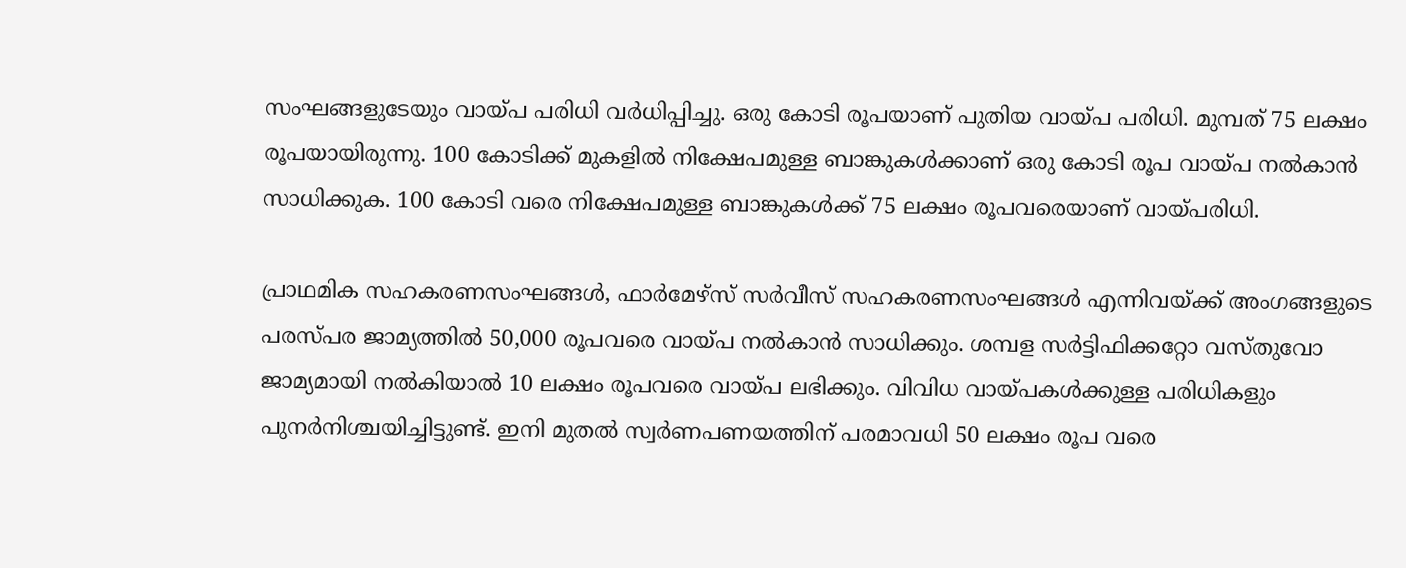സംഘങ്ങളുടേയും വായ്പ പരിധി വര്‍ധിപ്പിച്ചു. ഒരു കോടി രൂപയാണ് പുതിയ വായ്പ പരിധി. മുമ്പത് 75 ലക്ഷം രൂപയായിരുന്നു. 100 കോടിക്ക് മുകളില്‍ നിക്ഷേപമുള്ള ബാങ്കുകള്‍ക്കാണ് ഒരു കോടി രൂപ വായ്പ നല്‍കാന്‍ സാധിക്കുക. 100 കോടി വരെ നിക്ഷേപമുള്ള ബാങ്കുകള്‍ക്ക് 75 ലക്ഷം രൂപവരെയാണ് വായ്പരിധി.

പ്രാഥമിക സഹകരണസംഘങ്ങള്‍, ഫാര്‍മേഴ്‌സ് സര്‍വീസ് സഹകരണസംഘങ്ങള്‍ എന്നിവയ്ക്ക് അംഗങ്ങളുടെ പരസ്പര ജാമ്യത്തില്‍ 50,000 രൂപവരെ വായ്പ നല്‍കാന്‍ സാധിക്കും. ശമ്പള സര്‍ട്ടിഫിക്കറ്റോ വസ്തുവോ ജാമ്യമായി നല്‍കിയാല്‍ 10 ലക്ഷം രൂപവരെ വായ്പ ലഭിക്കും. വിവിധ വായ്പകള്‍ക്കുള്ള പരിധികളും പുനര്‍നിശ്ചയിച്ചിട്ടുണ്ട്. ഇനി മുതല്‍ സ്വര്‍ണപണയത്തിന് പരമാവധി 50 ലക്ഷം രൂപ വരെ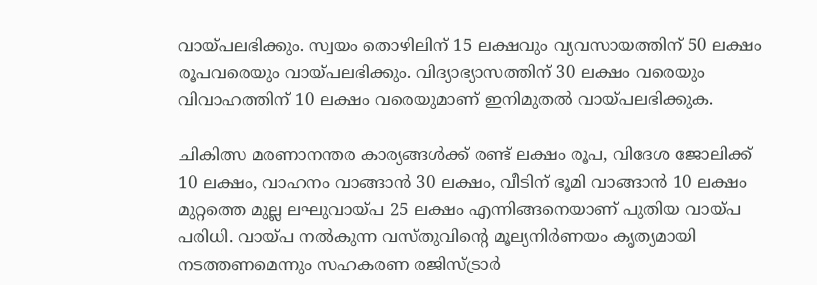വായ്പലഭിക്കും. സ്വയം തൊഴിലിന് 15 ലക്ഷവും വ്യവസായത്തിന് 50 ലക്ഷം രൂപവരെയും വായ്പലഭിക്കും. വിദ്യാഭ്യാസത്തിന് 30 ലക്ഷം വരെയും വിവാഹത്തിന് 10 ലക്ഷം വരെയുമാണ് ഇനിമുതല്‍ വായ്പലഭിക്കുക.

ചികിത്സ മരണാനന്തര കാര്യങ്ങള്‍ക്ക് രണ്ട് ലക്ഷം രൂപ, വിദേശ ജോലിക്ക് 10 ലക്ഷം, വാഹനം വാങ്ങാന്‍ 30 ലക്ഷം, വീടിന് ഭൂമി വാങ്ങാന്‍ 10 ലക്ഷം മുറ്റത്തെ മുല്ല ലഘുവായ്പ 25 ലക്ഷം എന്നിങ്ങനെയാണ് പുതിയ വായ്പ പരിധി. വായ്പ നല്‍കുന്ന വസ്തുവിന്റെ മൂല്യനിര്‍ണയം കൃത്യമായി നടത്തണമെന്നും സഹകരണ രജിസ്ട്രാര്‍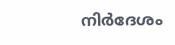നിര്‍ദേശം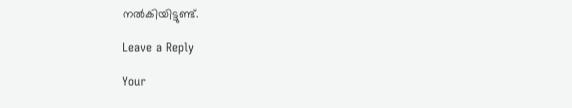നല്‍കിയിട്ടുണ്ട്.

Leave a Reply

Your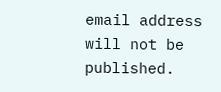email address will not be published.